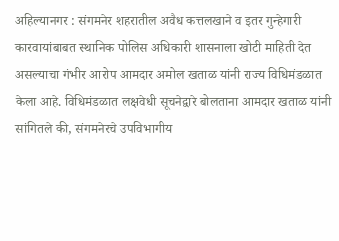अहिल्यानगर : संगमनेर शहरातील अवैध कत्तलखाने व इतर गुन्हेगारी कारवायांबाबत स्थानिक पोलिस अधिकारी शासनाला खोटी माहिती देत असल्याचा गंभीर आरोप आमदार अमोल खताळ यांनी राज्य विधिमंडळात केला आहे. विधिमंडळात लक्षवेधी सूचनेद्वारे बोलताना आमदार खताळ यांनी सांगितले की, संगमनेरचे उपविभागीय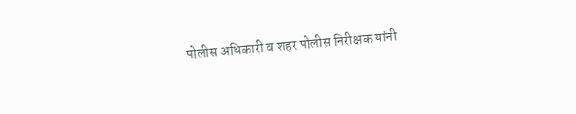पोलीस अधिकारी व शहर पोलीस निरीक्षक यांनी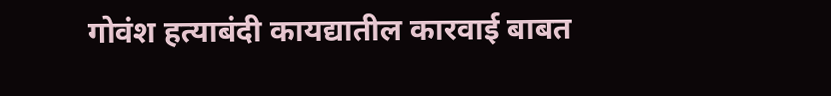गोवंश हत्याबंदी कायद्यातील कारवाई बाबत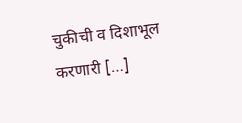चुकीची व दिशाभूल करणारी […]